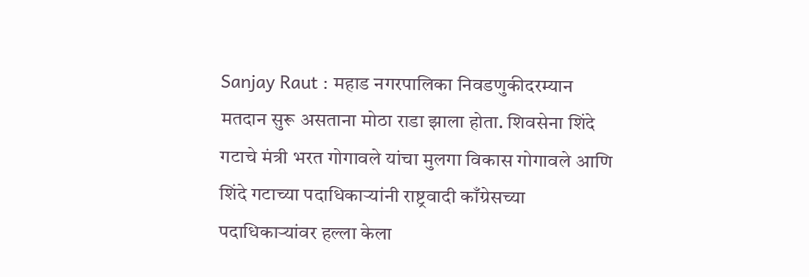Sanjay Raut : महाड नगरपालिका निवडणुकीदरम्यान मतदान सुरू असताना मोठा राडा झाला होता. शिवसेना शिंदे गटाचे मंत्री भरत गोगावले यांचा मुलगा विकास गोगावले आणि शिंदे गटाच्या पदाधिकाऱ्यांनी राष्ट्रवादी काँग्रेसच्या पदाधिकाऱ्यांवर हल्ला केला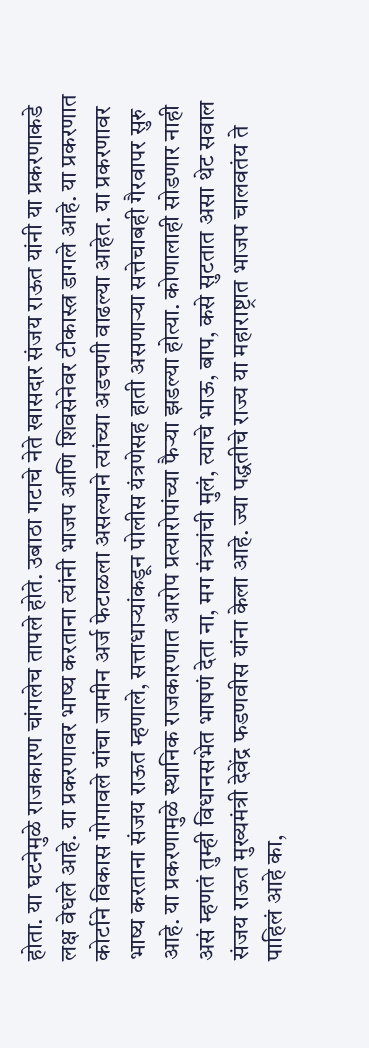होता. या घटनेमुळे राजकारण चांगलेच तापले होते. उबाठा गटाचे नेते खासदार संजय राऊत यांनी या प्रकरणाकडे लक्ष वेधले आहे. या प्रकरणावर भाष्य करताना त्यांनी भाजप आणि शिवसेनेवर टीकास्त्र डागले आहे. या प्रकरणात कोर्टाने विकास गोगावले यांचा जामीन अर्ज फेटाळला असल्याने त्यांच्या अडचणी वाढल्या आहेत. या प्रकरणावर भाष्य करताना संजय राऊत म्हणाले, सत्ताधाऱ्यांकडून पोलीस यंत्रणेसह हाती असणाऱ्या सत्तेचाबही गैरवापर सुरु आहे. या प्रकरणामुळे स्थानिक राजकारणात आरोप प्रत्यारोपांच्या फैऱ्या झडल्या होत्या. कोणालाही सोडणार नाही असं म्हणतं तुम्ही विधानसभेत भाषणं देता ना, मग मंत्र्यांची मुलं, त्याचे भाऊ, बाप, कसे सुटतात असा थेट सवाल संजय राऊत मुख्यमंत्री देवेंद्र फडणवीस यांना केला आहे. ज्या पद्धतीचे राज्य या महाराष्ट्रात भाजप चालवतंय ते पाहिलं आहे का,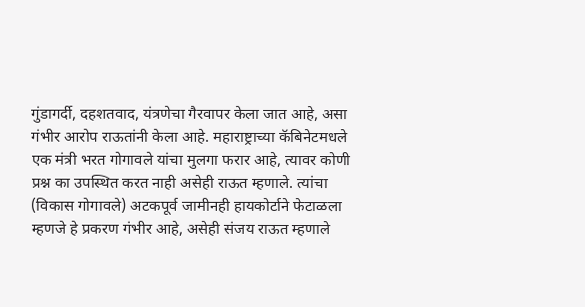गुंडागर्दी, दहशतवाद, यंत्रणेचा गैरवापर केला जात आहे, असा गंभीर आरोप राऊतांनी केला आहे. महाराष्ट्राच्या कॅबिनेटमधले एक मंत्री भरत गोगावले यांचा मुलगा फरार आहे, त्यावर कोणी प्रश्न का उपस्थित करत नाही असेही राऊत म्हणाले. त्यांचा (विकास गोगावले) अटकपूर्व जामीनही हायकोर्टाने फेटाळला म्हणजे हे प्रकरण गंभीर आहे, असेही संजय राऊत म्हणाले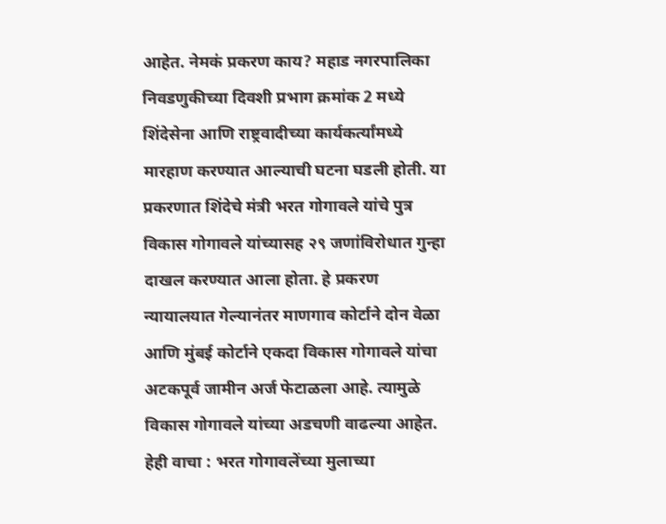आहेत. नेमकं प्रकरण काय? महाड नगरपालिका निवडणुकीच्या दिवशी प्रभाग क्रमांक 2 मध्ये शिंदेसेना आणि राष्ट्रवादीच्या कार्यकर्त्यांमध्ये मारहाण करण्यात आल्याची घटना घडली होती. या प्रकरणात शिंदेचे मंत्री भरत गोगावले यांचे पुत्र विकास गोगावले यांच्यासह २९ जणांविरोधात गुन्हा दाखल करण्यात आला होता. हे प्रकरण न्यायालयात गेल्यानंतर माणगाव कोर्टाने दोन वेळा आणि मुंबई कोर्टाने एकदा विकास गोगावले यांचा अटकपूर्व जामीन अर्ज फेटाळला आहे. त्यामुळे विकास गोगावले यांच्या अडचणी वाढल्या आहेत. हेही वाचा : भरत गोगावलेंच्या मुलाच्या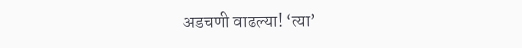अडचणी वाढल्या! ‘त्या’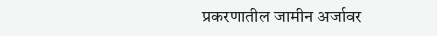प्रकरणातील जामीन अर्जावर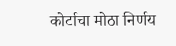कोर्टाचा मोठा निर्णय